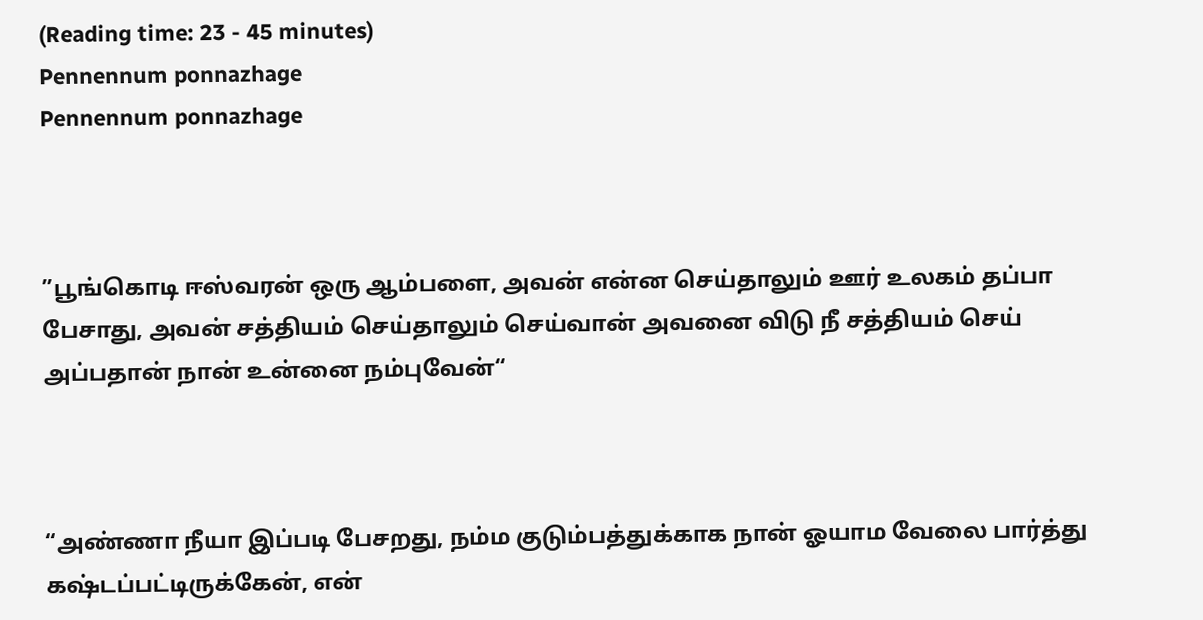(Reading time: 23 - 45 minutes)
Pennennum ponnazhage
Pennennum ponnazhage



”பூங்கொடி ஈஸ்வரன் ஒரு ஆம்பளை, அவன் என்ன செய்தாலும் ஊர் உலகம் தப்பா பேசாது, அவன் சத்தியம் செய்தாலும் செய்வான் அவனை விடு நீ சத்தியம் செய் அப்பதான் நான் உன்னை நம்புவேன்“



“அண்ணா நீயா இப்படி பேசறது, நம்ம குடும்பத்துக்காக நான் ஓயாம வேலை பார்த்து கஷ்டப்பட்டிருக்கேன், என்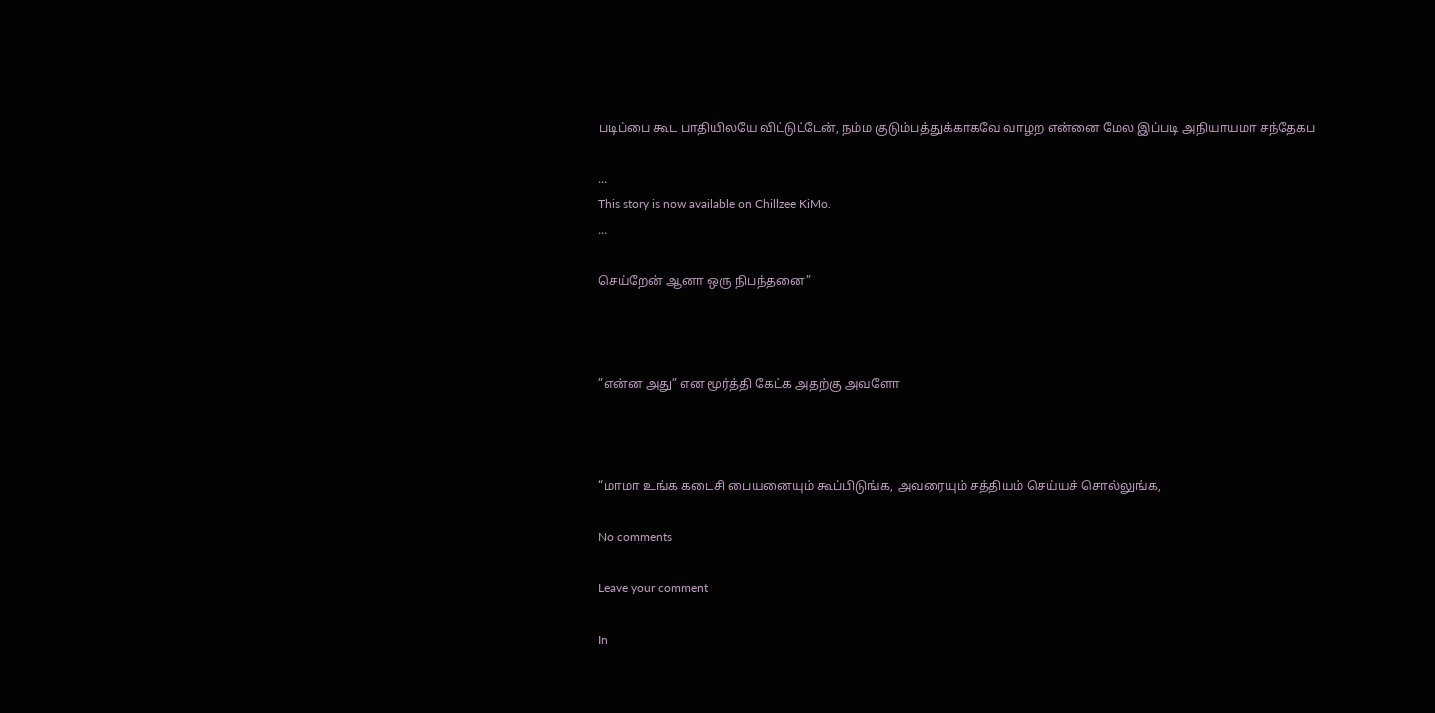படிப்பை கூட பாதியிலயே விட்டுட்டேன், நம்ம குடும்பத்துக்காகவே வாழற என்னை மேல இப்படி அநியாயமா சந்தேகப

...
This story is now available on Chillzee KiMo.
...

செய்றேன் ஆனா ஒரு நிபந்தனை”



”என்ன அது” என மூர்த்தி கேட்க அதற்கு அவளோ



“மாமா உங்க கடைசி பையனையும் கூப்பிடுங்க, அவரையும் சத்தியம் செய்யச் சொல்லுங்க,

No comments

Leave your comment

In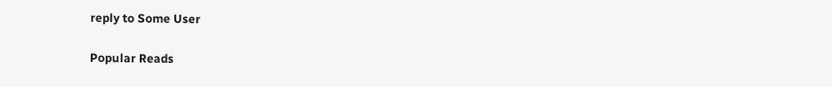reply to Some User

Popular Reads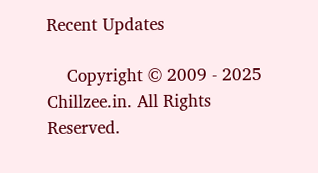Recent Updates

    Copyright © 2009 - 2025 Chillzee.in. All Rights Reserved.